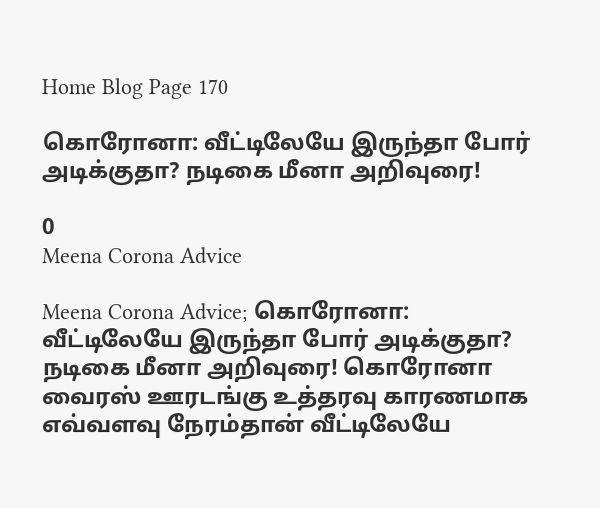Home Blog Page 170

கொரோனா: வீட்டிலேயே இருந்தா போர் அடிக்குதா? நடிகை மீனா அறிவுரை!

0
Meena Corona Advice

Meena Corona Advice; கொரோனா: வீட்டிலேயே இருந்தா போர் அடிக்குதா? நடிகை மீனா அறிவுரை! கொரோனா வைரஸ் ஊரடங்கு உத்தரவு காரணமாக எவ்வளவு நேரம்தான் வீட்டிலேயே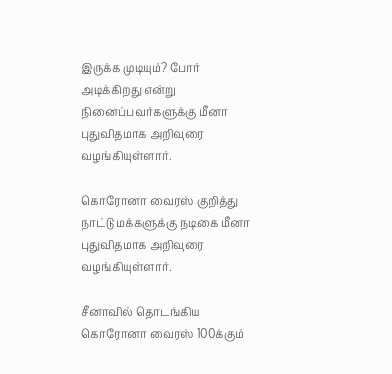இருக்க முடியும்? போர் அடிக்கிறது என்று நினைப்பவர்களுக்கு மீனா புதுவிதமாக அறிவுரை வழங்கியுள்ளார்.

கொரோனா வைரஸ் குறித்து நாட்டு மக்களுக்கு நடிகை மீனா புதுவிதமாக அறிவுரை வழங்கியுள்ளார்.

சீனாவில் தொடங்கிய கொரோனா வைரஸ் 100க்கும்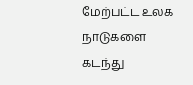மேற்பட்ட உலக நாடுகளை கடந்து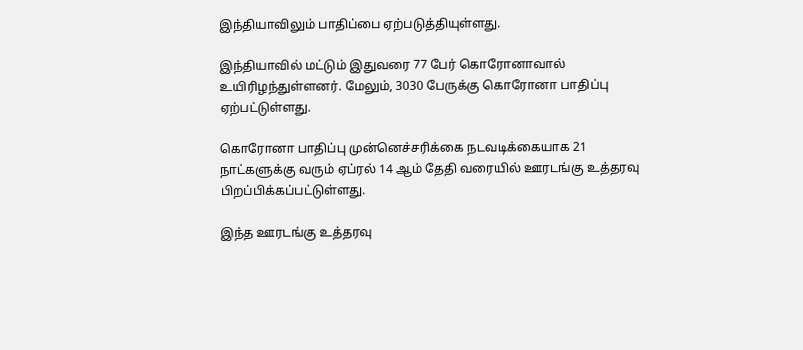இந்தியாவிலும் பாதிப்பை ஏற்படுத்தியுள்ளது.

இந்தியாவில் மட்டும் இதுவரை 77 பேர் கொரோனாவால் உயிரிழந்துள்ளனர். மேலும், 3030 பேருக்கு கொரோனா பாதிப்பு ஏற்பட்டுள்ளது.

கொரோனா பாதிப்பு முன்னெச்சரிக்கை நடவடிக்கையாக 21 நாட்களுக்கு வரும் ஏப்ரல் 14 ஆம் தேதி வரையில் ஊரடங்கு உத்தரவு பிறப்பிக்கப்பட்டுள்ளது.

இந்த ஊரடங்கு உத்தரவு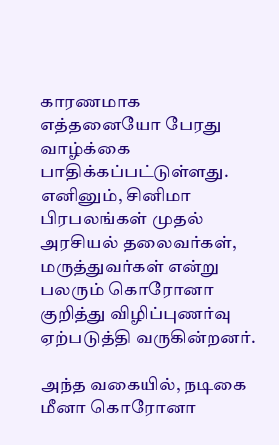காரணமாக எத்தனையோ பேரது வாழ்க்கை பாதிக்கப்பட்டுள்ளது. எனினும், சினிமா பிரபலங்கள் முதல் அரசியல் தலைவர்கள், மருத்துவர்கள் என்று பலரும் கொரோனா குறித்து விழிப்புணர்வு ஏற்படுத்தி வருகின்றனர்.

அந்த வகையில், நடிகை மீனா கொரோனா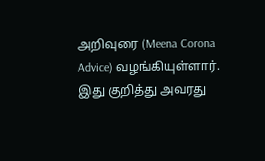அறிவுரை (Meena Corona Advice) வழங்கியுள்ளார். இது குறித்து அவரது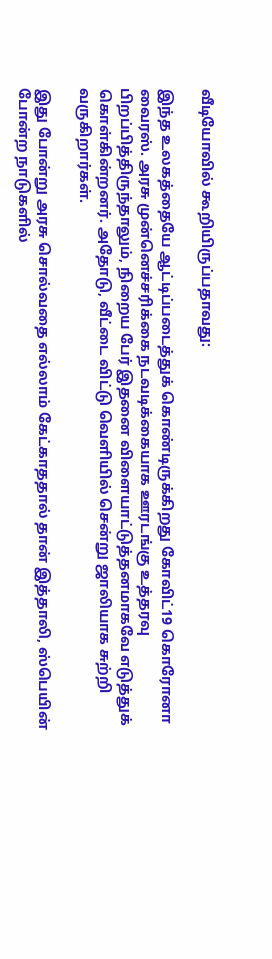வீடியோவில் கூறியிருப்பதாவது:

இந்த உலகத்தையே ஆட்டிப்படைத்துக் கொண்டிருக்கிறது கோவிட்19 கொரோனா வைரஸ். அரசு முன்னெச்சரிக்கை நடவடிக்கையாக ஊரடங்கு உத்தரவு பிறப்பித்திருந்தாலும், நிறைய பேர் இதனை விளையாட்டுத்தனமாகவே எடுத்துக் கொள்கின்றனர். அதோடு, வீட்டை விட்டு வெளியில் சென்று ஜாலியாக சுற்றி வருகிறார்கள்.

இது போன்று அரசு சொல்வதை எல்லாம் கேட்காததால் தான் இத்தாலி, ஸ்பெயின் போன்ற நாடுகளில்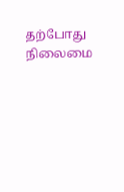தற்போது நிலைமை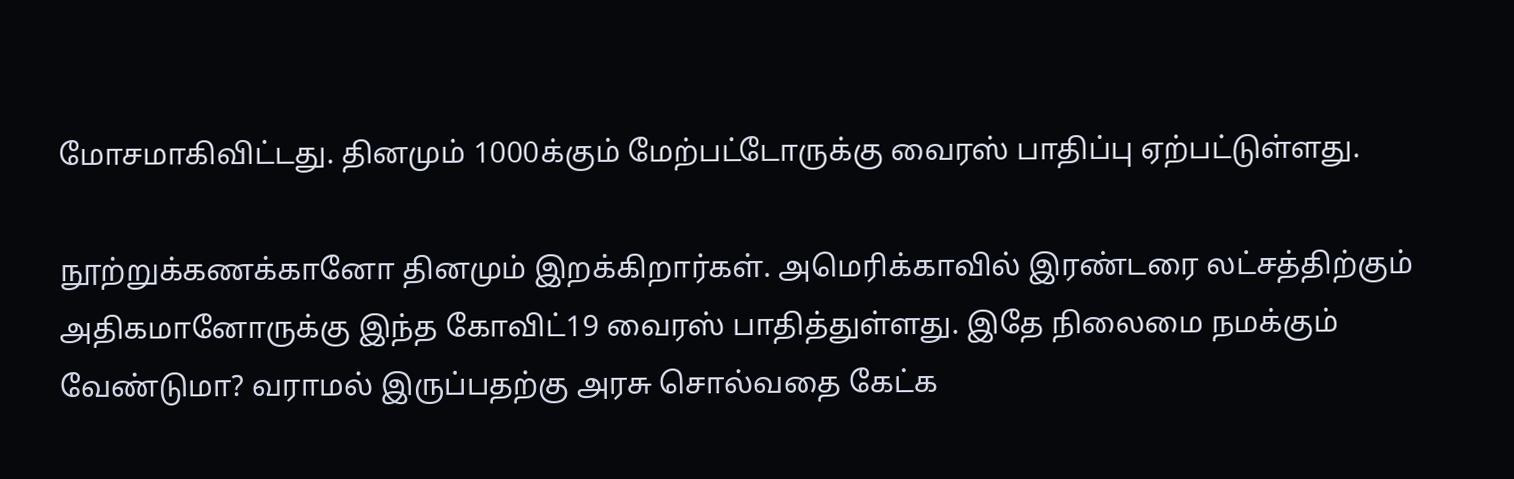மோசமாகிவிட்டது. தினமும் 1000க்கும் மேற்பட்டோருக்கு வைரஸ் பாதிப்பு ஏற்பட்டுள்ளது.

நூற்றுக்கணக்கானோ தினமும் இறக்கிறார்கள். அமெரிக்காவில் இரண்டரை லட்சத்திற்கும் அதிகமானோருக்கு இந்த கோவிட்19 வைரஸ் பாதித்துள்ளது. இதே நிலைமை நமக்கும் வேண்டுமா? வராமல் இருப்பதற்கு அரசு சொல்வதை கேட்க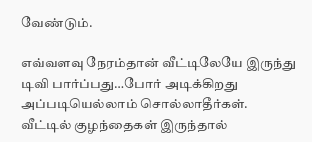வேண்டும்.

எவ்வளவு நேரம்தான் வீட்டிலேயே இருந்து டிவி பார்ப்பது…போர் அடிக்கிறது அப்படியெல்லாம் சொல்லாதீர்கள். வீட்டில் குழந்தைகள் இருந்தால்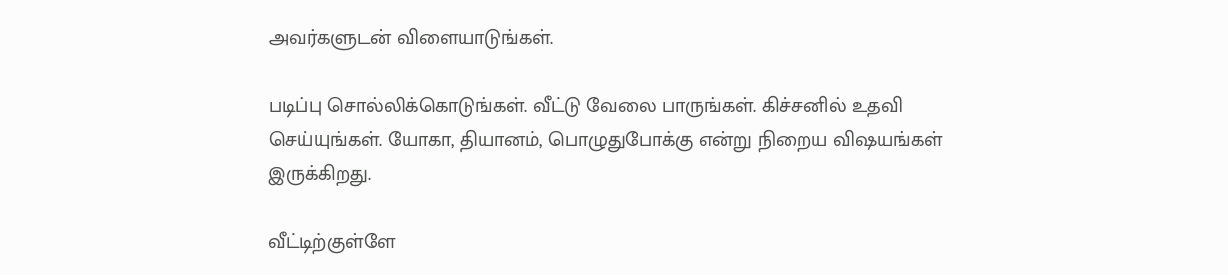அவர்களுடன் விளையாடுங்கள்.

படிப்பு சொல்லிக்கொடுங்கள். வீட்டு வேலை பாருங்கள். கிச்சனில் உதவி செய்யுங்கள். யோகா, தியானம், பொழுதுபோக்கு என்று நிறைய விஷயங்கள் இருக்கிறது.

வீட்டிற்குள்ளே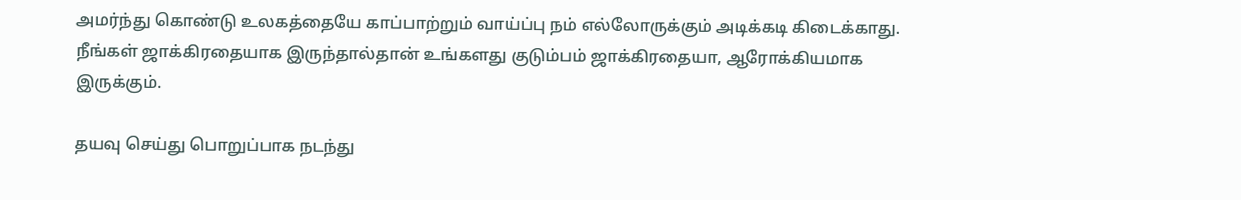அமர்ந்து கொண்டு உலகத்தையே காப்பாற்றும் வாய்ப்பு நம் எல்லோருக்கும் அடிக்கடி கிடைக்காது. நீங்கள் ஜாக்கிரதையாக இருந்தால்தான் உங்களது குடும்பம் ஜாக்கிரதையா, ஆரோக்கியமாக இருக்கும்.

தயவு செய்து பொறுப்பாக நடந்து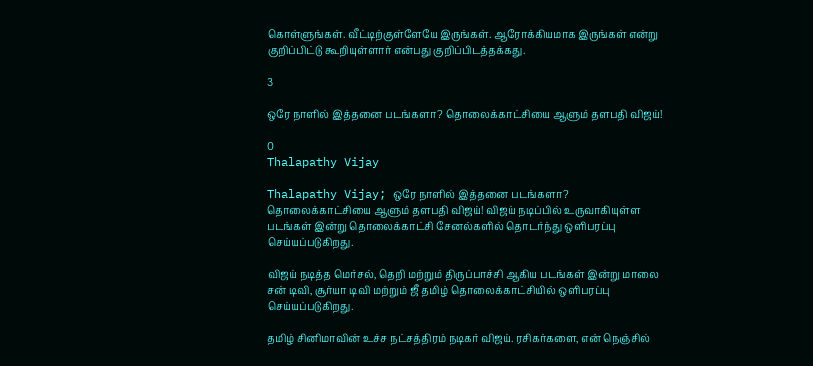கொள்ளுங்கள். வீட்டிற்குள்ளேயே இருங்கள். ஆரோக்கியமாக இருங்கள் என்று குறிப்பிட்டு கூறியுள்ளார் என்பது குறிப்பிடத்தக்கது.

3

ஒரே நாளில் இத்தனை படங்களா? தொலைக்காட்சியை ஆளும் தளபதி விஜய்!

0
Thalapathy Vijay

Thalapathy Vijay; ஒரே நாளில் இத்தனை படங்களா? தொலைக்காட்சியை ஆளும் தளபதி விஜய்! விஜய் நடிப்பில் உருவாகியுள்ள படங்கள் இன்று தொலைக்காட்சி சேனல்களில் தொடர்ந்து ஒளிபரப்பு செய்யப்படுகிறது.

விஜய் நடித்த மெர்சல், தெறி மற்றும் திருப்பாச்சி ஆகிய படங்கள் இன்று மாலை சன் டிவி, சூர்யா டிவி மற்றும் ஜீ தமிழ் தொலைக்காட்சியில் ஒளிபரப்பு செய்யப்படுகிறது.

தமிழ் சினிமாவின் உச்ச நட்சத்திரம் நடிகர் விஜய். ரசிகர்களை, என் நெஞ்சில்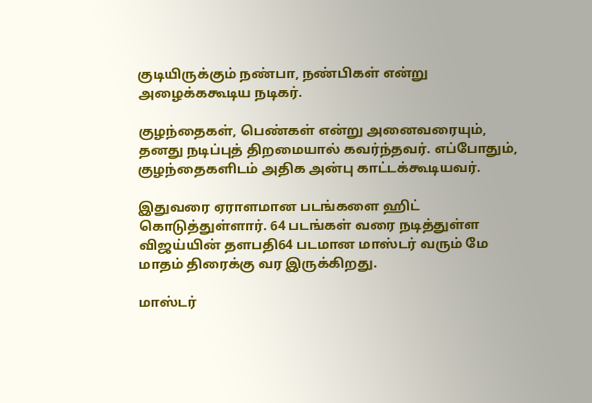குடியிருக்கும் நண்பா, நண்பிகள் என்று அழைக்ககூடிய நடிகர்.

குழந்தைகள், பெண்கள் என்று அனைவரையும், தனது நடிப்புத் திறமையால் கவர்ந்தவர். எப்போதும், குழந்தைகளிடம் அதிக அன்பு காட்டக்கூடியவர்.

இதுவரை ஏராளமான படங்களை ஹிட் கொடுத்துள்ளார். 64 படங்கள் வரை நடித்துள்ள விஜய்யின் தளபதி64 படமான மாஸ்டர் வரும் மே மாதம் திரைக்கு வர இருக்கிறது.

மாஸ்டர்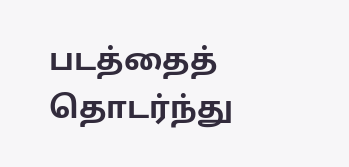படத்தைத் தொடர்ந்து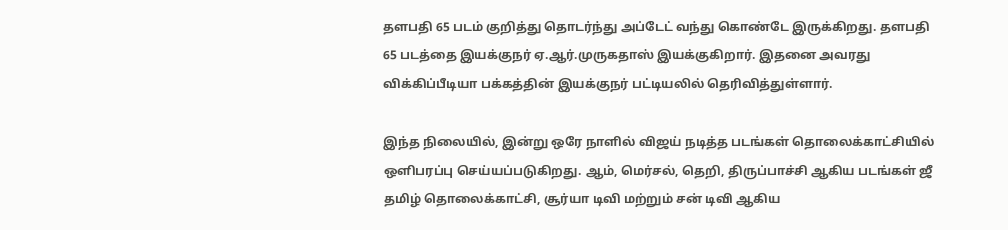தளபதி 65 படம் குறித்து தொடர்ந்து அப்டேட் வந்து கொண்டே இருக்கிறது. தளபதி 65 படத்தை இயக்குநர் ஏ.ஆர்.முருகதாஸ் இயக்குகிறார். இதனை அவரது விக்கிப்பீடியா பக்கத்தின் இயக்குநர் பட்டியலில் தெரிவித்துள்ளார்.

இந்த நிலையில், இன்று ஒரே நாளில் விஜய் நடித்த படங்கள் தொலைக்காட்சியில் ஒளிபரப்பு செய்யப்படுகிறது. ஆம், மெர்சல், தெறி, திருப்பாச்சி ஆகிய படங்கள் ஜீ தமிழ் தொலைக்காட்சி, சூர்யா டிவி மற்றும் சன் டிவி ஆகிய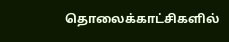தொலைக்காட்சிகளில்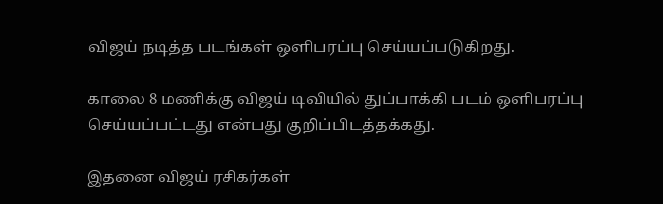விஜய் நடித்த படங்கள் ஒளிபரப்பு செய்யப்படுகிறது.

காலை 8 மணிக்கு விஜய் டிவியில் துப்பாக்கி படம் ஒளிபரப்பு செய்யப்பட்டது என்பது குறிப்பிடத்தக்கது.

இதனை விஜய் ரசிகர்கள்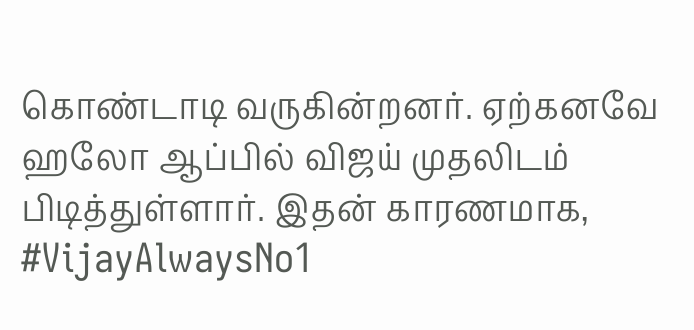கொண்டாடி வருகின்றனர். ஏற்கனவே ஹலோ ஆப்பில் விஜய் முதலிடம் பிடித்துள்ளார். இதன் காரணமாக, #VijayAlwaysNo1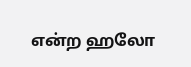என்ற ஹலோ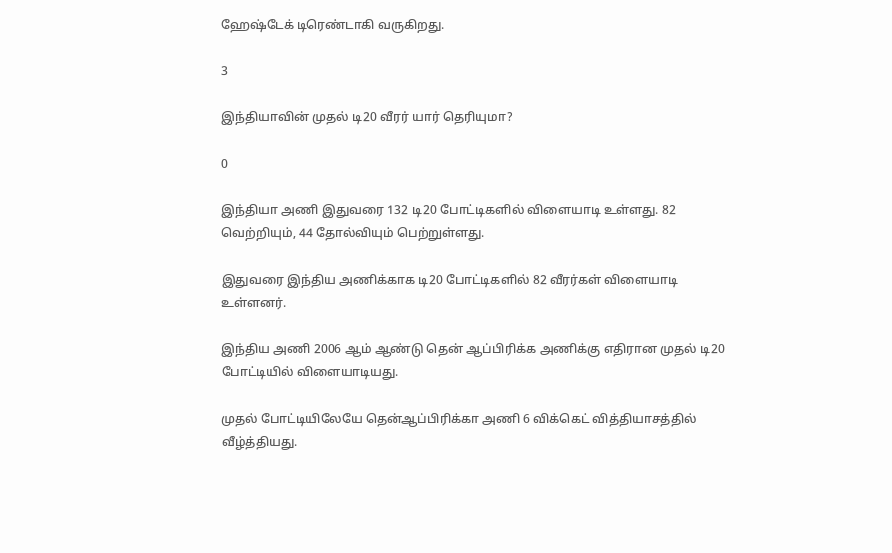ஹேஷ்டேக் டிரெண்டாகி வருகிறது.

3

இந்தியாவின் முதல் டி20 வீரர் யார் தெரியுமா?

0

இந்தியா அணி இதுவரை 132 டி20 போட்டிகளில் விளையாடி உள்ளது. 82 வெற்றியும், 44 தோல்வியும் பெற்றுள்ளது.

இதுவரை இந்திய அணிக்காக டி20 போட்டிகளில் 82 வீரர்கள் விளையாடி உள்ளனர்.

இந்திய அணி 2006 ஆம் ஆண்டு தென் ஆப்பிரிக்க அணிக்கு எதிரான முதல் டி20 போட்டியில் விளையாடியது.

முதல் போட்டியிலேயே தென்ஆப்பிரிக்கா அணி 6 விக்கெட் வித்தியாசத்தில் வீழ்த்தியது.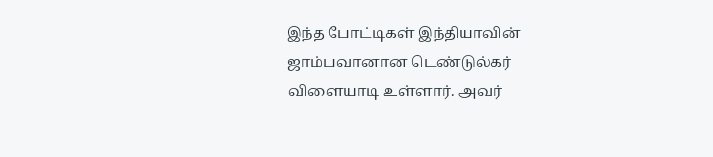இந்த போட்டிகள் இந்தியாவின் ஜாம்பவானான டெண்டுல்கர் விளையாடி உள்ளார். அவர்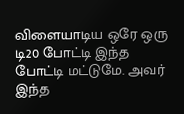விளையாடிய ஒரே ஒரு டி20 போட்டி இந்த போட்டி மட்டுமே. அவர் இந்த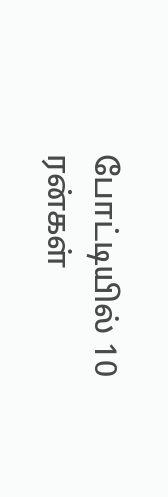போட்டியில் 10 ரன்கள்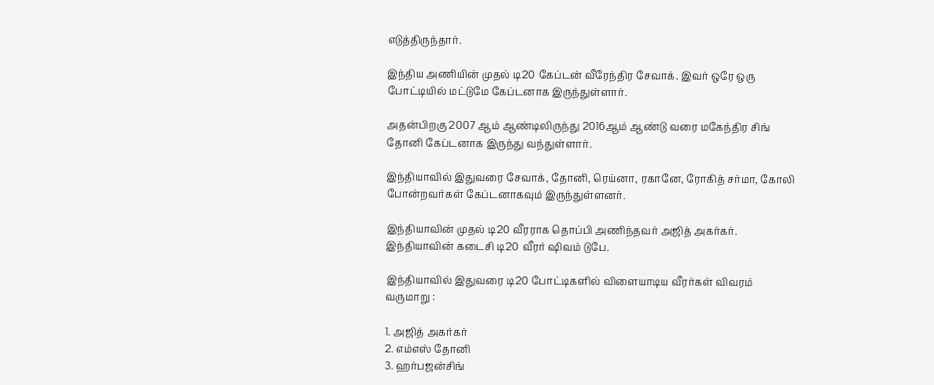எடுத்திருந்தார்.

இந்திய அணியின் முதல் டி20 கேப்டன் வீரேந்திர சேவாக். இவர் ஒரே ஒரு போட்டியில் மட்டுமே கேப்டனாக இருந்துள்ளார்.

அதன்பிறகு 2007 ஆம் ஆண்டிலிருந்து 2016ஆம் ஆண்டு வரை மகேந்திர சிங் தோனி கேப்டனாக இருந்து வந்துள்ளார்.

இந்தியாவில் இதுவரை சேவாக், தோனி, ரெய்னா, ரகானே, ரோகித் சர்மா, கோலி போன்றவர்கள் கேப்டனாகவும் இருந்துள்ளனர்.

இந்தியாவின் முதல் டி20 வீரராக தொப்பி அணிந்தவர் அஜித் அகர்கர். இந்தியாவின் கடைசி டி20 வீரர் ஷிவம் டுபே.

இந்தியாவில் இதுவரை டி20 போட்டிகளில் விளையாடிய வீரர்கள் விவரம் வருமாறு :

1. அஜித் அகர்கர்
2. எம்எஸ் தோனி
3. ஹர்பஜன்சிங்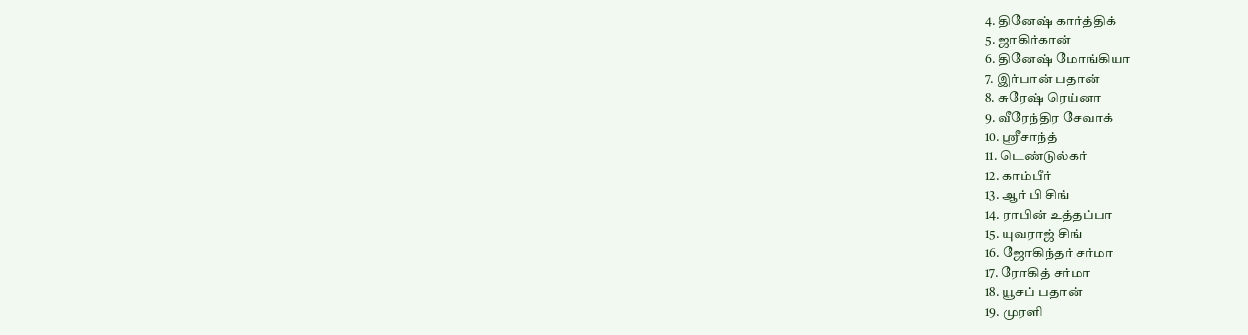4. தினேஷ் கார்த்திக்
5. ஜாகிர்கான்
6. தினேஷ் மோங்கியா
7. இர்பான் பதான்
8. சுரேஷ் ரெய்னா
9. வீரேந்திர சேவாக்
10. ஸ்ரீசாந்த்
11. டெண்டுல்கர்
12. காம்பீர்
13. ஆர் பி சிங்
14. ராபின் உத்தப்பா
15. யுவராஜ் சிங்
16. ஜோகிந்தர் சர்மா
17. ரோகித் சர்மா
18. யூசப் பதான்
19. முரளி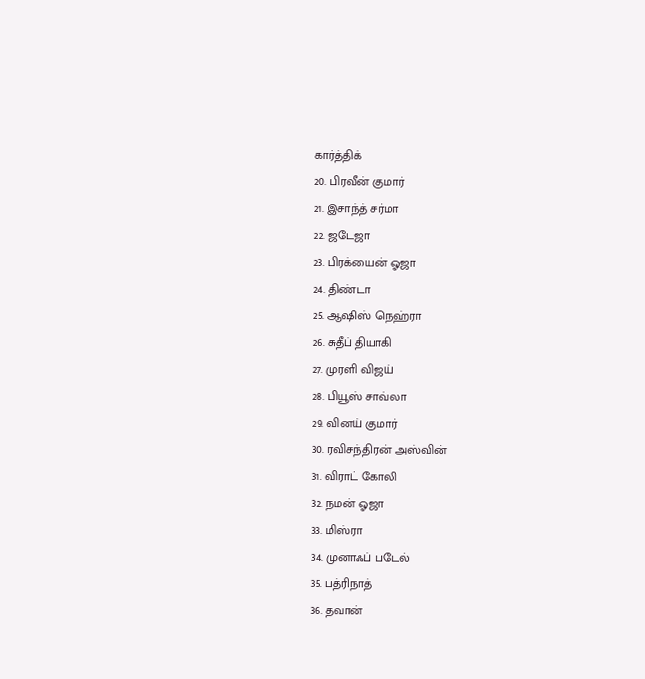கார்த்திக்
20. பிரவீன் குமார்
21. இசாந்த் சர்மா
22. ஜடேஜா
23. பிரக்யைன் ஓஜா
24. திண்டா
25. ஆஷிஸ் நெஹ்ரா
26. சுதீப் தியாகி
27. முரளி விஜய்
28. பியூஸ் சாவ்லா
29. வினய் குமார்
30. ரவிசந்திரன் அஸ்வின்
31. விராட் கோலி
32. நமன் ஓஜா
33. மிஸ்ரா
34. முனாஃப் படேல்
35. பத்ரிநாத்
36. தவான்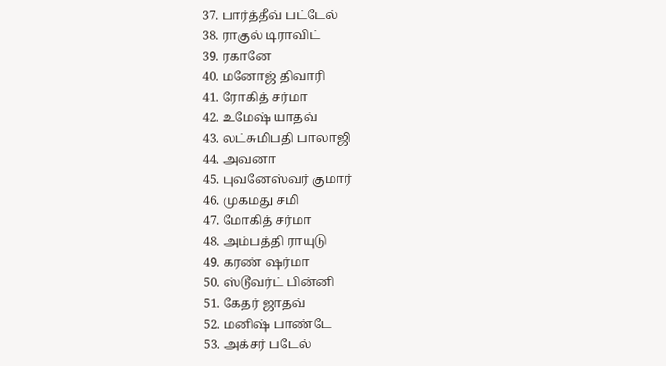37. பார்த்தீவ் பட்டேல்
38. ராகுல் டிராவிட்
39. ரகானே
40. மனோஜ் திவாரி
41. ரோகித் சர்மா
42. உமேஷ் யாதவ்
43. லட்சுமிபதி பாலாஜி
44. அவனா
45. புவனேஸ்வர் குமார்
46. முகமது சமி
47. மோகித் சர்மா
48. அம்பத்தி ராயுடு
49. கரண் ஷர்மா
50. ஸ்டூவர்ட் பின்னி
51. கேதர் ஜாதவ்
52. மனிஷ் பாண்டே
53. அக்சர் படேல்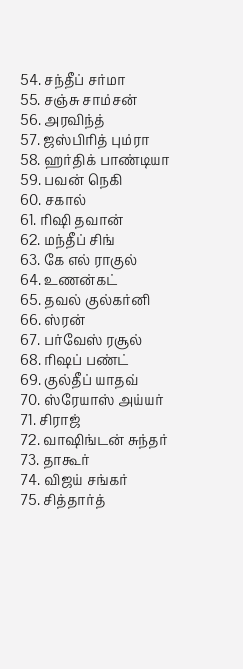54. சந்தீப் சர்மா
55. சஞ்சு சாம்சன்
56. அரவிந்த்
57. ஜஸ்பிரித் பும்ரா
58. ஹர்திக் பாண்டியா
59. பவன் நெகி
60. சகால்
61. ரிஷி தவான்
62. மந்தீப் சிங்
63. கே எல் ராகுல்
64. உணன்கட்
65. தவல் குல்கர்னி
66. ஸ்ரன்
67. பர்வேஸ் ரசூல்
68. ரிஷப் பண்ட்
69. குல்தீப் யாதவ்
70. ஸ்ரேயாஸ் அய்யர்
71. சிராஜ்
72. வாஷிங்டன் சுந்தர்
73. தாகூர்
74. விஜய் சங்கர்
75. சித்தார்த்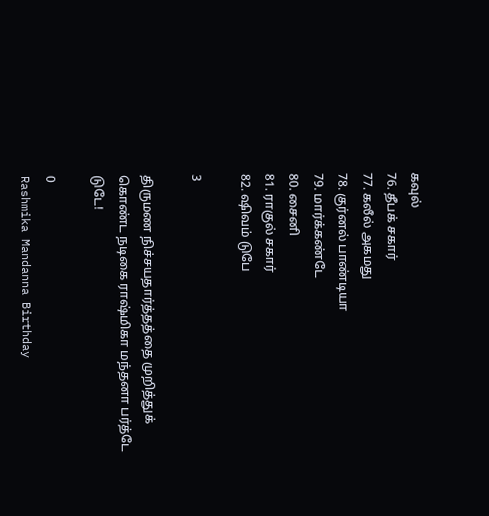கவுல்
76. தீபக் சகார்
77. கலீல் அகமது
78. குர்னல் பாண்டியா
79. மார்க்கண்டே
80. சைனி
81. ராகுல் சகார்
82. ஷிவம் டுபே

3

திருமண நிச்சயதார்த்தத்தை முறித்துக் கொண்ட நடிகை ராஷ்மிகா மந்தனா பர்த்டே டுடே!

0
Rashmika Mandanna Birthday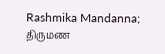Rashmika Mandanna; திருமண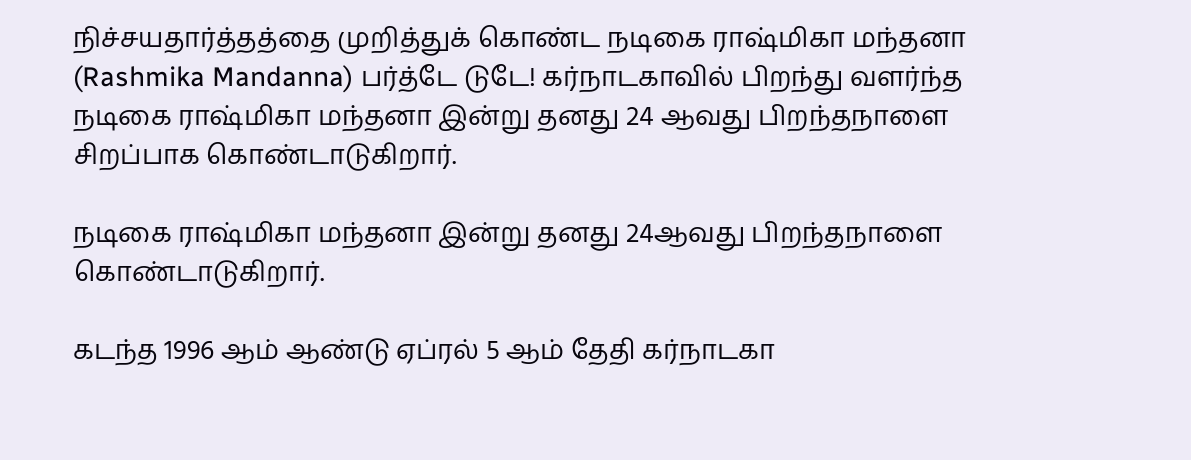நிச்சயதார்த்தத்தை முறித்துக் கொண்ட நடிகை ராஷ்மிகா மந்தனா (Rashmika Mandanna) பர்த்டே டுடே! கர்நாடகாவில் பிறந்து வளர்ந்த நடிகை ராஷ்மிகா மந்தனா இன்று தனது 24 ஆவது பிறந்தநாளை சிறப்பாக கொண்டாடுகிறார்.

நடிகை ராஷ்மிகா மந்தனா இன்று தனது 24ஆவது பிறந்தநாளை கொண்டாடுகிறார்.

கடந்த 1996 ஆம் ஆண்டு ஏப்ரல் 5 ஆம் தேதி கர்நாடகா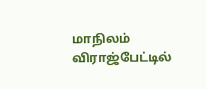மாநிலம் விராஜ்பேட்டில்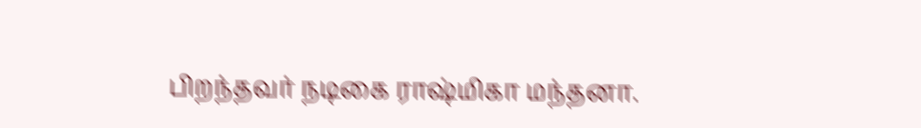பிறந்தவர் நடிகை ராஷ்மிகா மந்தனா.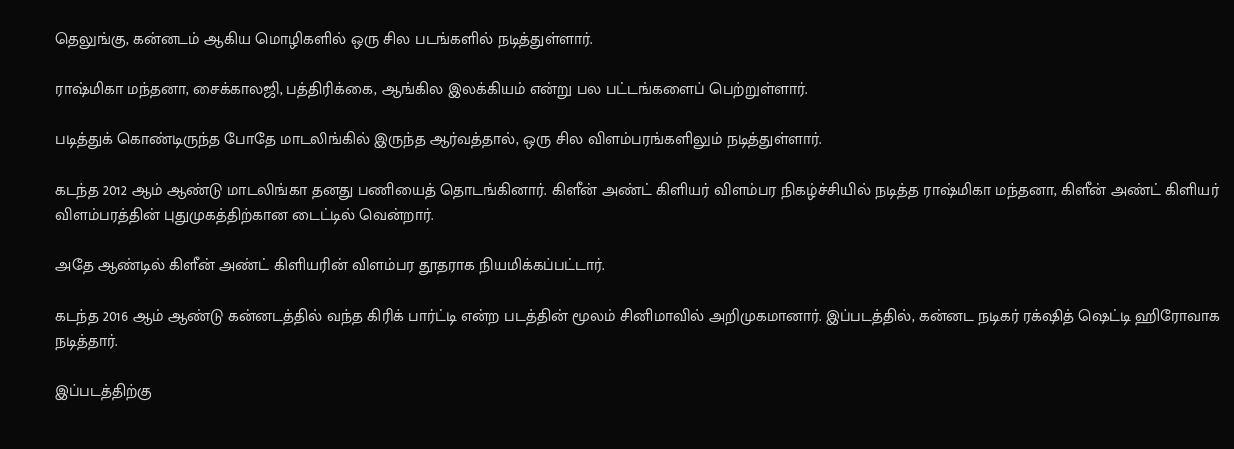தெலுங்கு, கன்னடம் ஆகிய மொழிகளில் ஒரு சில படங்களில் நடித்துள்ளார்.

ராஷ்மிகா மந்தனா, சைக்காலஜி, பத்திரிக்கை, ஆங்கில இலக்கியம் என்று பல பட்டங்களைப் பெற்றுள்ளார்.

படித்துக் கொண்டிருந்த போதே மாடலிங்கில் இருந்த ஆர்வத்தால், ஒரு சில விளம்பரங்களிலும் நடித்துள்ளார்.

கடந்த 2012 ஆம் ஆண்டு மாடலிங்கா தனது பணியைத் தொடங்கினார். கிளீன் அண்ட் கிளியர் விளம்பர நிகழ்ச்சியில் நடித்த ராஷ்மிகா மந்தனா, கிளீன் அண்ட் கிளியர் விளம்பரத்தின் புதுமுகத்திற்கான டைட்டில் வென்றார்.

அதே ஆண்டில் கிளீன் அண்ட் கிளியரின் விளம்பர தூதராக நியமிக்கப்பட்டார்.

கடந்த 2016 ஆம் ஆண்டு கன்னடத்தில் வந்த கிரிக் பார்ட்டி என்ற படத்தின் மூலம் சினிமாவில் அறிமுகமானார். இப்படத்தில், கன்னட நடிகர் ரக்‌ஷித் ஷெட்டி ஹிரோவாக நடித்தார்.

இப்படத்திற்கு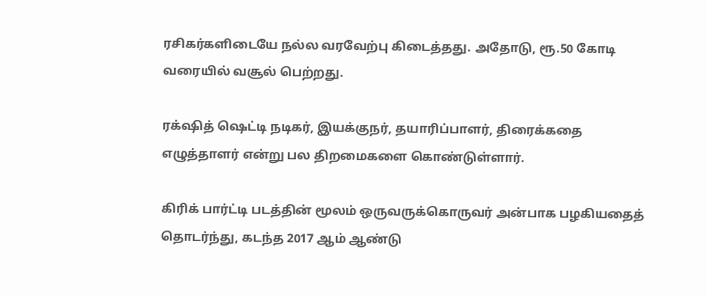ரசிகர்களிடையே நல்ல வரவேற்பு கிடைத்தது. அதோடு, ரூ.50 கோடி வரையில் வசூல் பெற்றது.

ரக்‌ஷித் ஷெட்டி நடிகர், இயக்குநர், தயாரிப்பாளர், திரைக்கதை எழுத்தாளர் என்று பல திறமைகளை கொண்டுள்ளார்.

கிரிக் பார்ட்டி படத்தின் மூலம் ஒருவருக்கொருவர் அன்பாக பழகியதைத் தொடர்ந்து, கடந்த 2017 ஆம் ஆண்டு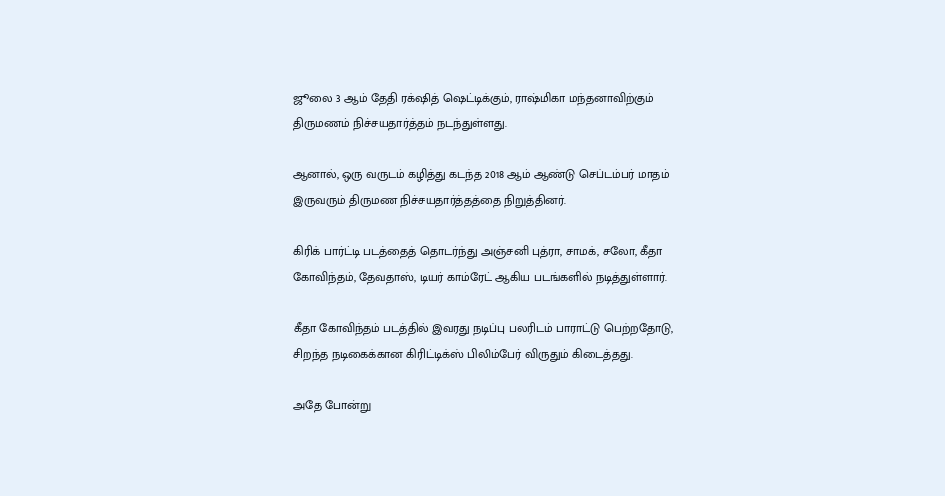ஜூலை 3 ஆம் தேதி ரக்‌ஷித் ஷெட்டிக்கும், ராஷ்மிகா மந்தனாவிற்கும் திருமணம் நிச்சயதார்த்தம் நடந்துள்ளது.

ஆனால், ஒரு வருடம் கழித்து கடந்த 2018 ஆம் ஆண்டு செப்டம்பர் மாதம் இருவரும் திருமண நிச்சயதார்த்தத்தை நிறுத்தினர்.

கிரிக் பார்ட்டி படத்தைத் தொடர்ந்து அஞ்சனி புத்ரா, சாமக், சலோ, கீதா கோவிந்தம், தேவதாஸ், டியர் காம்ரேட் ஆகிய படங்களில் நடித்துள்ளார்.

கீதா கோவிந்தம் படத்தில் இவரது நடிப்பு பலரிடம் பாராட்டு பெற்றதோடு, சிறந்த நடிகைக்கான கிரிட்டிக்ஸ் பிலிம்பேர் விருதும் கிடைத்தது.

அதே போன்று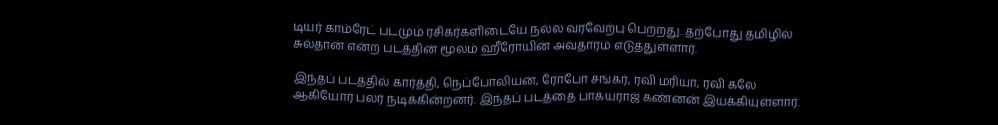டியர் காம்ரேட் படமும் ரசிகர்களிடையே நல்ல வரவேற்பு பெற்றது. தற்போது தமிழில் சுல்தான் என்ற படத்தின் மூலம் ஹீரோயின் அவதாரம் எடுத்துள்ளார்.

இந்தப் படத்தில் கார்த்தி, நெப்போலியன், ரோபோ சங்கர், ரவி மரியா, ரவி கலே ஆகியோர் பலர் நடிக்கின்றனர். இந்தப் படத்தை பாக்யராஜ் கண்னன் இயக்கியுள்ளார்.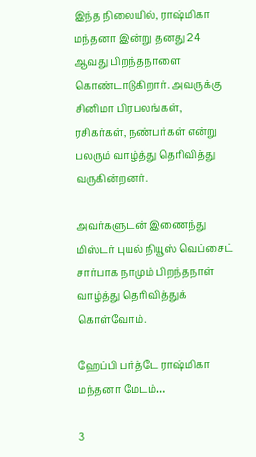இந்த நிலையில், ராஷ்மிகா மந்தனா இன்று தனது 24 ஆவது பிறந்தநாளை கொண்டாடுகிறார். அவருக்கு சினிமா பிரபலங்கள், ரசிகர்கள், நண்பர்கள் என்று பலரும் வாழ்த்து தெரிவித்து வருகின்றனர்.

அவர்களுடன் இணைந்து மிஸ்டர் புயல் நியூஸ் வெப்சைட் சார்பாக நாமும் பிறந்தநாள் வாழ்த்து தெரிவித்துக் கொள்வோம்.

ஹேப்பி பர்த்டே ராஷ்மிகா மந்தனா மேடம்…

3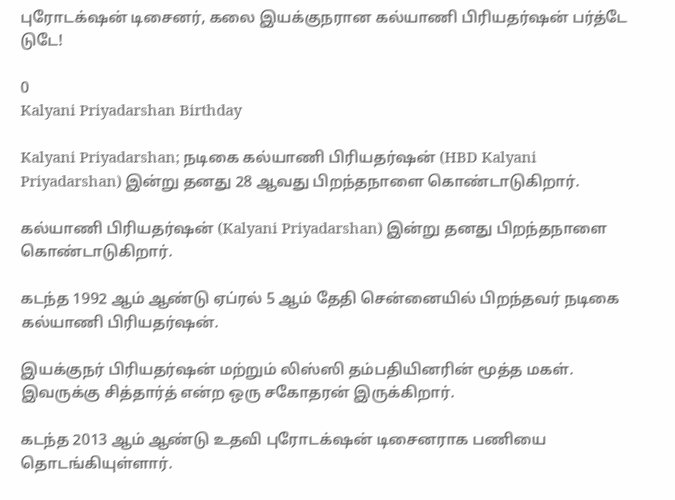புரோடக்‌ஷன் டிசைனர், கலை இயக்குநரான கல்யாணி பிரியதர்ஷன் பர்த்டே டுடே!

0
Kalyani Priyadarshan Birthday

Kalyani Priyadarshan; நடிகை கல்யாணி பிரியதர்ஷன் (HBD Kalyani Priyadarshan) இன்று தனது 28 ஆவது பிறந்தநாளை கொண்டாடுகிறார்.

கல்யாணி பிரியதர்ஷன் (Kalyani Priyadarshan) இன்று தனது பிறந்தநாளை கொண்டாடுகிறார்.

கடந்த 1992 ஆம் ஆண்டு ஏப்ரல் 5 ஆம் தேதி சென்னையில் பிறந்தவர் நடிகை கல்யாணி பிரியதர்ஷன்.

இயக்குநர் பிரியதர்ஷன் மற்றும் லிஸ்ஸி தம்பதியினரின் மூத்த மகள். இவருக்கு சித்தார்த் என்ற ஒரு சகோதரன் இருக்கிறார்.

கடந்த 2013 ஆம் ஆண்டு உதவி புரோடக்‌ஷன் டிசைனராக பணியை தொடங்கியுள்ளார்.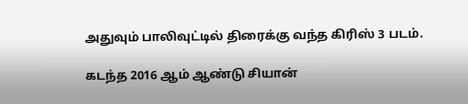அதுவும் பாலிவுட்டில் திரைக்கு வந்த கிரிஸ் 3 படம்.

கடந்த 2016 ஆம் ஆண்டு சியான்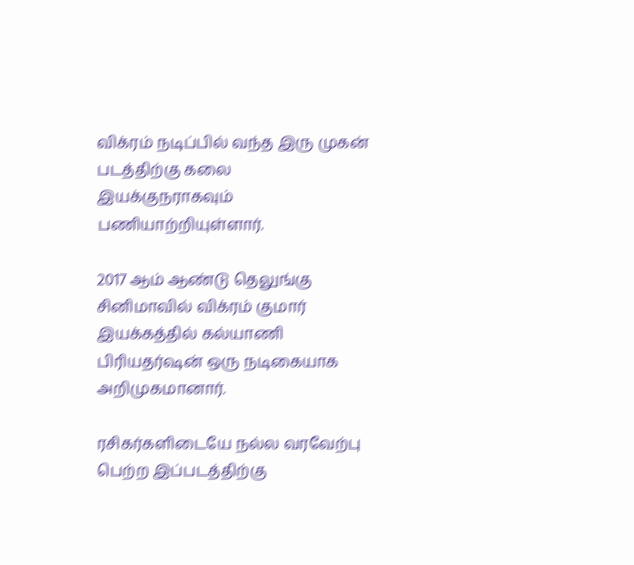விக்ரம் நடிப்பில் வந்த இரு முகன் படத்திற்கு கலை இயக்குநராகவும் பணியாற்றியுள்ளார்.

2017 ஆம் ஆண்டு தெலுங்கு சினிமாவில் விக்ரம் குமார் இயக்கத்தில் கல்யாணி பிரியதர்ஷன் ஒரு நடிகையாக அறிமுகமானார்.

ரசிகர்களிடையே நல்ல வரவேற்பு பெற்ற இப்படத்திற்கு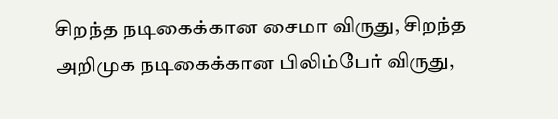சிறந்த நடிகைக்கான சைமா விருது, சிறந்த அறிமுக நடிகைக்கான பிலிம்பேர் விருது,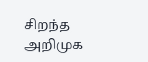சிறந்த அறிமுக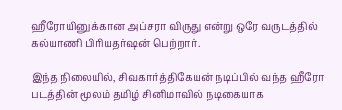ஹீரோயினுக்கான அப்சரா விருது என்று ஒரே வருடத்தில் கல்யாணி பிரியதர்ஷன் பெற்றார்.

இந்த நிலையில், சிவகார்த்திகேயன் நடிப்பில் வந்த ஹீரோ படத்தின் மூலம் தமிழ் சினிமாவில் நடிகையாக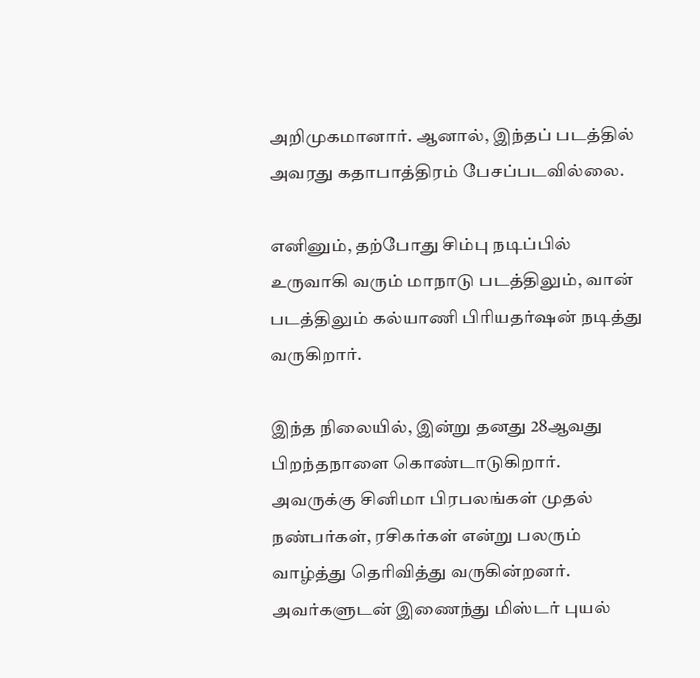அறிமுகமானார். ஆனால், இந்தப் படத்தில் அவரது கதாபாத்திரம் பேசப்படவில்லை.

எனினும், தற்போது சிம்பு நடிப்பில் உருவாகி வரும் மாநாடு படத்திலும், வான் படத்திலும் கல்யாணி பிரியதர்ஷன் நடித்து வருகிறார்.

இந்த நிலையில், இன்று தனது 28ஆவது பிறந்தநாளை கொண்டாடுகிறார். அவருக்கு சினிமா பிரபலங்கள் முதல் நண்பர்கள், ரசிகர்கள் என்று பலரும் வாழ்த்து தெரிவித்து வருகின்றனர். அவர்களுடன் இணைந்து மிஸ்டர் புயல்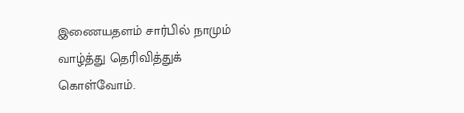இணையதளம் சார்பில் நாமும் வாழ்த்து தெரிவித்துக் கொள்வோம்.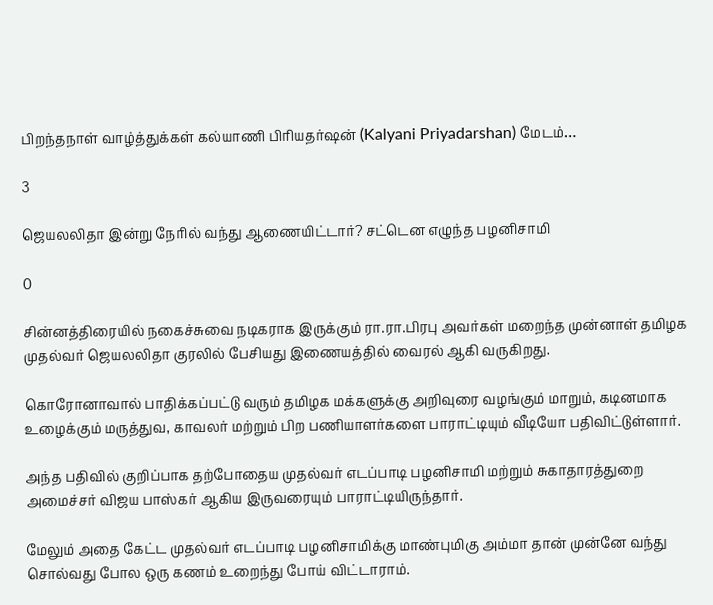பிறந்தநாள் வாழ்த்துக்கள் கல்யாணி பிரியதர்ஷன் (Kalyani Priyadarshan) மேடம்…

3

ஜெயலலிதா இன்று நேரில் வந்து ஆணையிட்டார்? சட்டென எழுந்த பழனிசாமி

0

சின்னத்திரையில் நகைச்சுவை நடிகராக இருக்கும் ரா.ரா.பிரபு அவர்கள் மறைந்த முன்னாள் தமிழக முதல்வர் ஜெயலலிதா குரலில் பேசியது இணையத்தில் வைரல் ஆகி வருகிறது.

கொரோனாவால் பாதிக்கப்பட்டு வரும் தமிழக மக்களுக்கு அறிவுரை வழங்கும் மாறும், கடினமாக உழைக்கும் மருத்துவ, காவலர் மற்றும் பிற பணியாளர்களை பாராட்டியும் வீடியோ பதிவிட்டுள்ளார்.

அந்த பதிவில் குறிப்பாக தற்போதைய முதல்வர் எடப்பாடி பழனிசாமி மற்றும் சுகாதாரத்துறை அமைச்சர் விஜய பாஸ்கர் ஆகிய இருவரையும் பாராட்டியிருந்தார்.

மேலும் அதை கேட்ட முதல்வர் எடப்பாடி பழனிசாமிக்கு மாண்புமிகு அம்மா தான் முன்னே வந்து சொல்வது போல ஒரு கணம் உறைந்து போய் விட்டாராம்.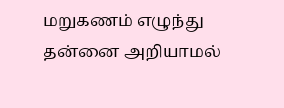மறுகணம் எழுந்து தன்னை அறியாமல்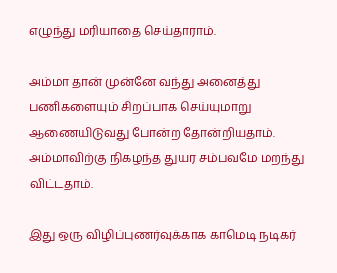எழுந்து மரியாதை செய்தாராம்.

அம்மா தான் முன்னே வந்து அனைத்து பணிகளையும் சிறப்பாக செய்யுமாறு ஆணையிடுவது போன்ற தோன்றியதாம். அம்மாவிற்கு நிகழந்த துயர சம்பவமே மறந்து விட்டதாம்.

இது ஒரு விழிப்புணர்வுக்காக காமெடி நடிகர்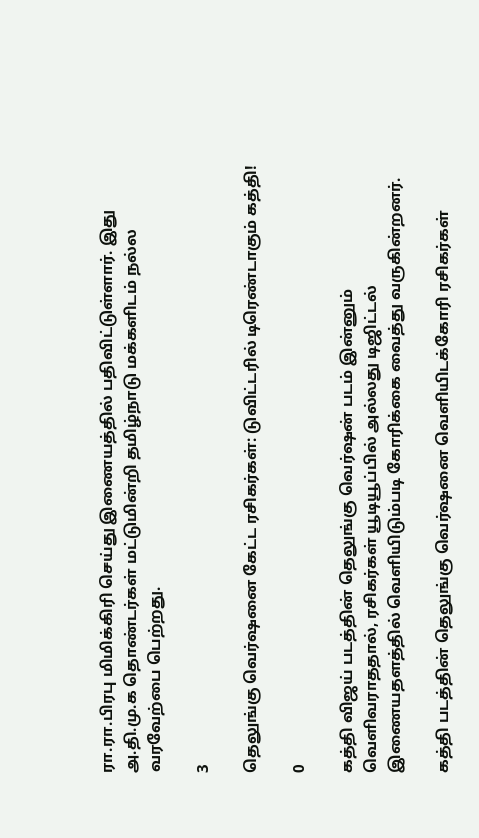ரா.ரா.பிரபு மிமிக்கிரி செய்து இணையத்தில் பதிவிட்டுள்ளார். இது அ.தி.மு.க தொண்டர்கள் மட்டுமின்றி தமிழ்நாடு மக்களிடம் நல்ல வரவேற்பை பெற்றது.

3

தெலுங்கு வெர்ஷனை கேட்ட ரசிகர்கள்: டுவிட்டரில் டிரெண்டாகும் கத்தி!

0

கத்தி விஜய் படத்தின் தெலுங்கு வெர்ஷன் படம் இன்னும் வெளிவராததால், ரசிகர்கள் யூடியூப்பில் அல்லது டிஜிட்டல் இணையதளத்தில் வெளியிடும்படி கோரிக்கை வைத்து வருகின்றனர்.

கத்தி படத்தின் தெலுங்கு வெர்ஷனை வெளியிடக்கோரி ரசிகர்கள்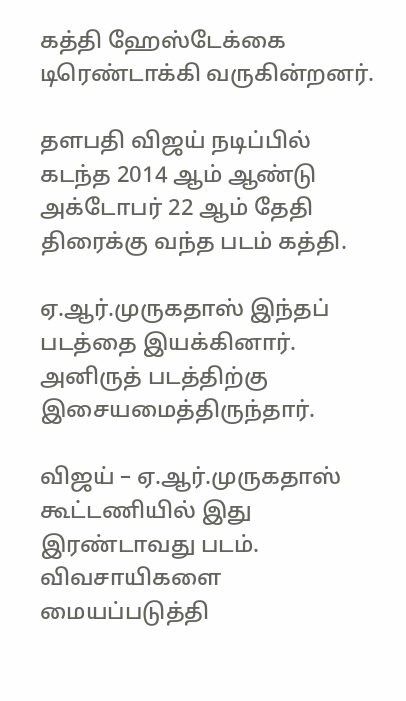கத்தி ஹேஸ்டேக்கை டிரெண்டாக்கி வருகின்றனர்.

தளபதி விஜய் நடிப்பில் கடந்த 2014 ஆம் ஆண்டு அக்டோபர் 22 ஆம் தேதி திரைக்கு வந்த படம் கத்தி.

ஏ.ஆர்.முருகதாஸ் இந்தப் படத்தை இயக்கினார். அனிருத் படத்திற்கு இசையமைத்திருந்தார்.

விஜய் – ஏ.ஆர்.முருகதாஸ் கூட்டணியில் இது இரண்டாவது படம். விவசாயிகளை மையப்படுத்தி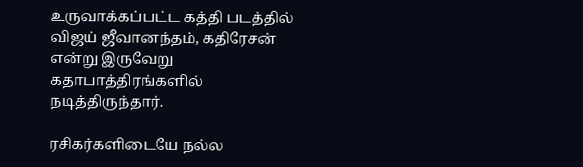உருவாக்கப்பட்ட கத்தி படத்தில் விஜய் ஜீவானந்தம், கதிரேசன் என்று இருவேறு கதாபாத்திரங்களில் நடித்திருந்தார்.

ரசிகர்களிடையே நல்ல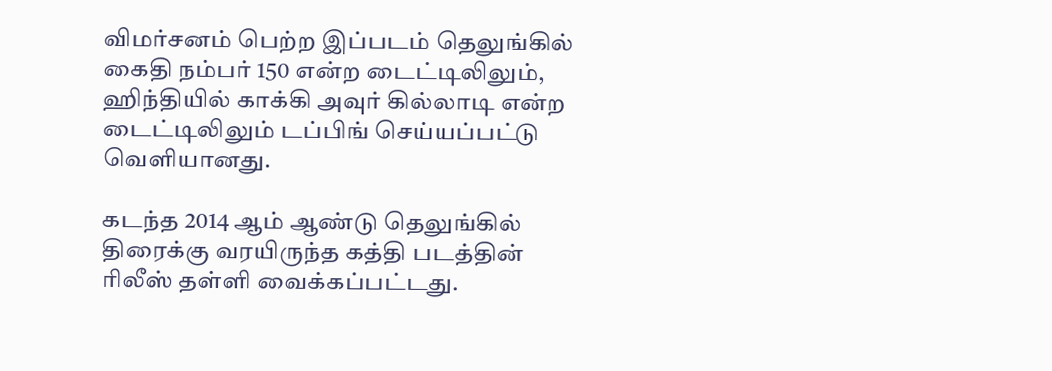விமர்சனம் பெற்ற இப்படம் தெலுங்கில் கைதி நம்பர் 150 என்ற டைட்டிலிலும், ஹிந்தியில் காக்கி அவுர் கில்லாடி என்ற டைட்டிலிலும் டப்பிங் செய்யப்பட்டு வெளியானது.

கடந்த 2014 ஆம் ஆண்டு தெலுங்கில் திரைக்கு வரயிருந்த கத்தி படத்தின் ரிலீஸ் தள்ளி வைக்கப்பட்டது.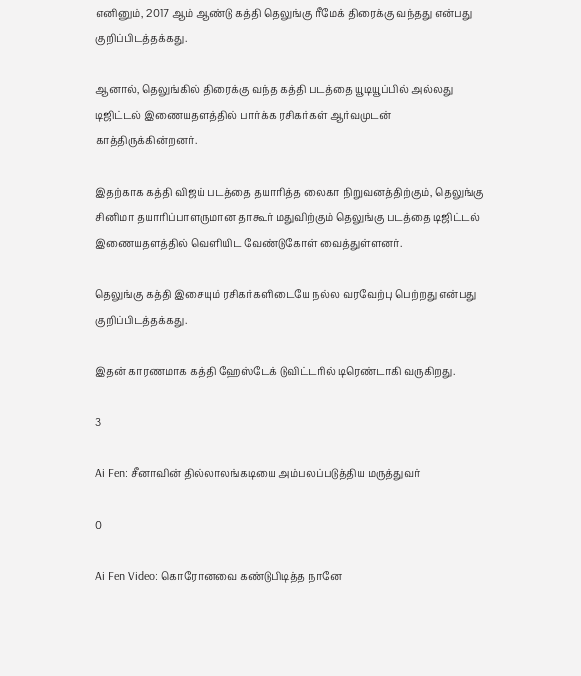எனினும், 2017 ஆம் ஆண்டு கத்தி தெலுங்கு ரீமேக் திரைக்கு வந்தது என்பது குறிப்பிடத்தக்கது.

ஆனால், தெலுங்கில் திரைக்கு வந்த கத்தி படத்தை யூடியூப்பில் அல்லது டிஜிட்டல் இணையதளத்தில் பார்க்க ரசிகர்கள் ஆர்வமுடன் காத்திருக்கின்றனர்.

இதற்காக கத்தி விஜய் படத்தை தயாரித்த லைகா நிறுவனத்திற்கும், தெலுங்கு சினிமா தயாரிப்பாளருமான தாகூர் மதுவிற்கும் தெலுங்கு படத்தை டிஜிட்டல் இணையதளத்தில் வெளியிட வேண்டுகோள் வைத்துள்ளனர்.

தெலுங்கு கத்தி இசையும் ரசிகர்களிடையே நல்ல வரவேற்பு பெற்றது என்பது குறிப்பிடத்தக்கது.

இதன் காரணமாக கத்தி ஹேஸ்டேக் டுவிட்டரில் டிரெண்டாகி வருகிறது.

3

Ai Fen: சீனாவின் தில்லாலங்கடியை அம்பலப்படுத்திய மருத்துவர்

0

Ai Fen Video: கொரோனவை கண்டுபிடித்த நானே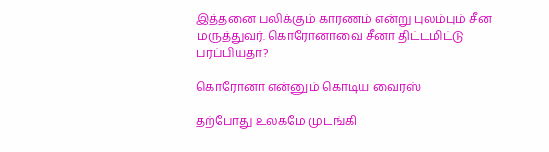இத்தனை பலிக்கும் காரணம் என்று புலம்பும் சீன மருத்துவர். கொரோனாவை சீனா திட்டமிட்டு பரப்பியதா?

கொரோனா என்னும் கொடிய வைரஸ்

தற்போது உலகமே முடங்கி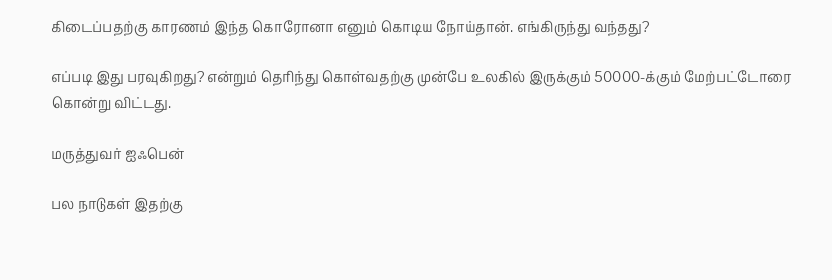கிடைப்பதற்கு காரணம் இந்த கொரோனா எனும் கொடிய நோய்தான். எங்கிருந்து வந்தது?

எப்படி இது பரவுகிறது? என்றும் தெரிந்து கொள்வதற்கு முன்பே உலகில் இருக்கும் 50000-க்கும் மேற்பட்டோரை கொன்று விட்டது.

மருத்துவர் ஐஃபென்

பல நாடுகள் இதற்கு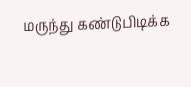மருந்து கண்டுபிடிக்க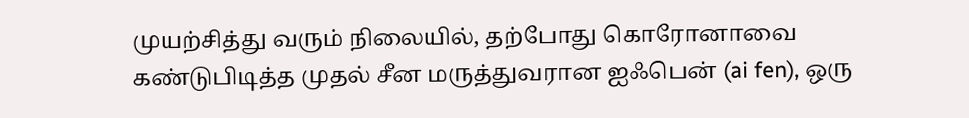முயற்சித்து வரும் நிலையில், தற்போது கொரோனாவை கண்டுபிடித்த முதல் சீன மருத்துவரான ஐஃபென் (ai fen), ஒரு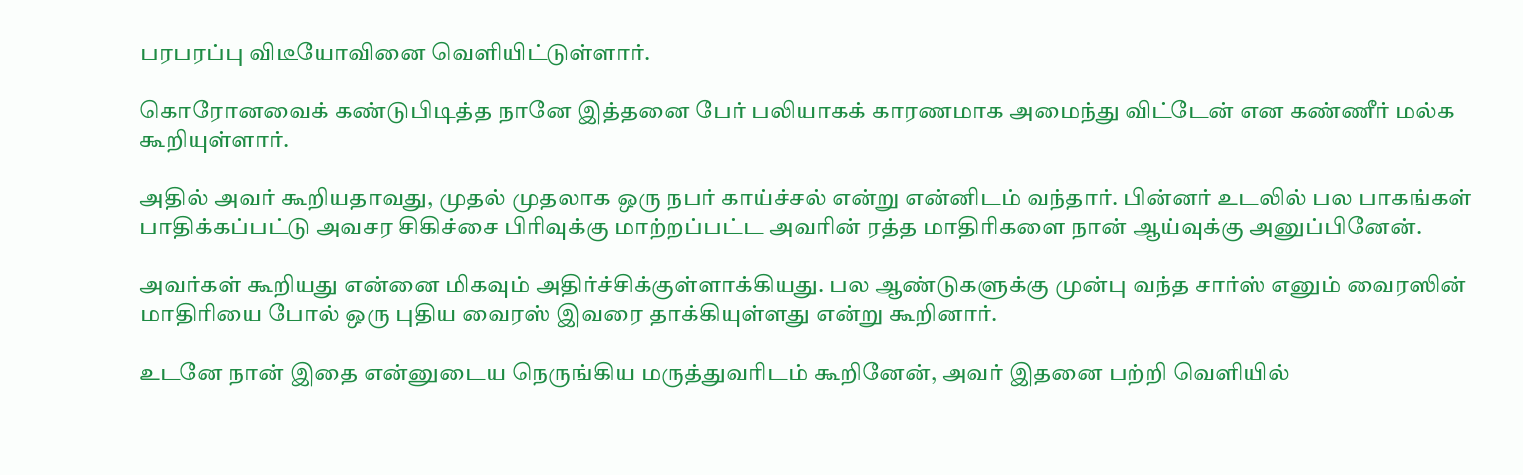பரபரப்பு விடீயோவினை வெளியிட்டுள்ளார்.

கொரோனவைக் கண்டுபிடித்த நானே இத்தனை பேர் பலியாகக் காரணமாக அமைந்து விட்டேன் என கண்ணீர் மல்க கூறியுள்ளார்.

அதில் அவர் கூறியதாவது, முதல் முதலாக ஒரு நபர் காய்ச்சல் என்று என்னிடம் வந்தார். பின்னர் உடலில் பல பாகங்கள் பாதிக்கப்பட்டு அவசர சிகிச்சை பிரிவுக்கு மாற்றப்பட்ட அவரின் ரத்த மாதிரிகளை நான் ஆய்வுக்கு அனுப்பினேன்.

அவர்கள் கூறியது என்னை மிகவும் அதிர்ச்சிக்குள்ளாக்கியது. பல ஆண்டுகளுக்கு முன்பு வந்த சார்ஸ் எனும் வைரஸின் மாதிரியை போல் ஒரு புதிய வைரஸ் இவரை தாக்கியுள்ளது என்று கூறினார்.

உடனே நான் இதை என்னுடைய நெருங்கிய மருத்துவரிடம் கூறினேன், அவர் இதனை பற்றி வெளியில்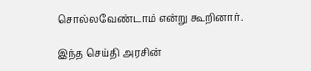சொல்லவேண்டாம் என்று கூறினார்.

இந்த செய்தி அரசின்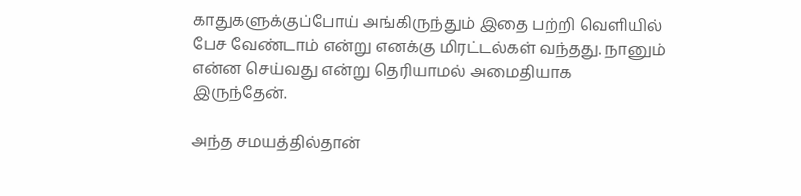காதுகளுக்குப்போய் அங்கிருந்தும் இதை பற்றி வெளியில் பேச வேண்டாம் என்று எனக்கு மிரட்டல்கள் வந்தது. நானும் என்ன செய்வது என்று தெரியாமல் அமைதியாக இருந்தேன்.

அந்த சமயத்தில்தான்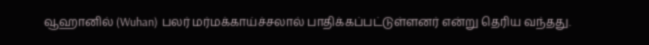வூஹானில் (Wuhan) பலர் மர்மக்காய்ச்சலால் பாதிக்கப்பட்டுள்ளனர் என்று தெரிய வந்தது.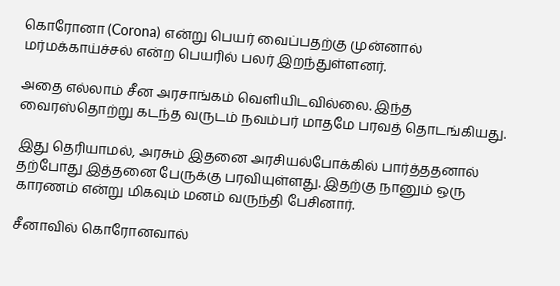கொரோனா (Corona) என்று பெயர் வைப்பதற்கு முன்னால் மர்மக்காய்ச்சல் என்ற பெயரில் பலர் இறந்துள்ளனர்.

அதை எல்லாம் சீன அரசாங்கம் வெளியிடவில்லை. இந்த வைரஸ்தொற்று கடந்த வருடம் நவம்பர் மாதமே பரவத் தொடங்கியது.

இது தெரியாமல், அரசும் இதனை அரசியல்போக்கில் பார்த்ததனால் தற்போது இத்தனை பேருக்கு பரவியுள்ளது. இதற்கு நானும் ஒரு காரணம் என்று மிகவும் மனம் வருந்தி பேசினார்.

சீனாவில் கொரோனவால்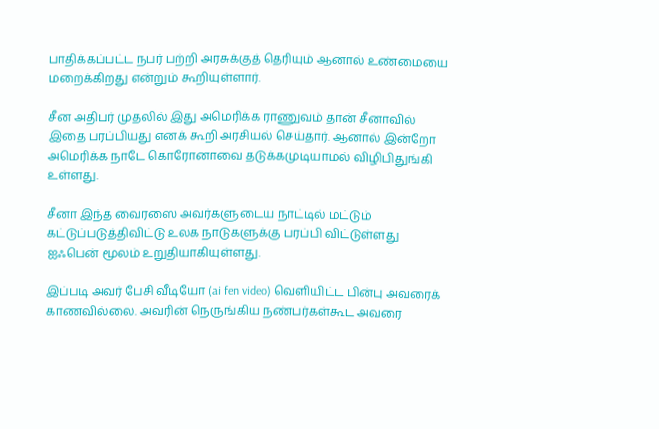பாதிக்கப்பட்ட நபர் பற்றி அரசுக்குத் தெரியும் ஆனால் உண்மையை மறைக்கிறது என்றும் கூறியுள்ளார்.

சீன அதிபர் முதலில் இது அமெரிக்க ராணுவம் தான் சீனாவில் இதை பரப்பியது எனக் கூறி அரசியல் செய்தார். ஆனால் இன்றோ அமெரிக்க நாடே கொரோனாவை தடுக்கமுடியாமல் விழிபிதுங்கி உள்ளது.

சீனா இந்த வைரஸை அவர்களுடைய நாட்டில் மட்டும் கட்டுப்படுத்திவிட்டு உலக நாடுகளுக்கு பரப்பி விட்டுள்ளது ஐஃபென் மூலம் உறுதியாகியுள்ளது.

இப்படி அவர் பேசி வீடியோ (ai fen video) வெளியிட்ட பின்பு அவரைக் காணவில்லை. அவரின் நெருங்கிய நண்பர்கள்கூட அவரை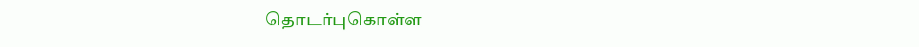தொடர்புகொள்ள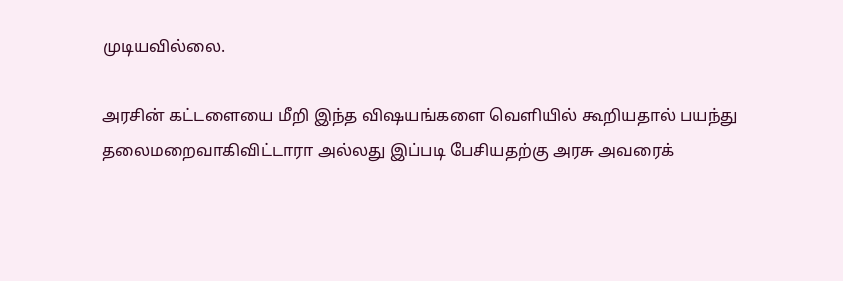முடியவில்லை.

அரசின் கட்டளையை மீறி இந்த விஷயங்களை வெளியில் கூறியதால் பயந்து தலைமறைவாகிவிட்டாரா அல்லது இப்படி பேசியதற்கு அரசு அவரைக்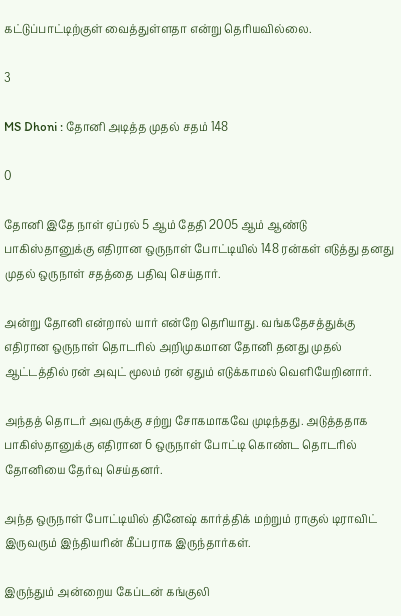கட்டுப்பாட்டிற்குள் வைத்துள்ளதா என்று தெரியவில்லை.

3

MS Dhoni : தோனி அடித்த முதல் சதம் 148

0

தோனி இதே நாள் ஏப்ரல் 5 ஆம் தேதி 2005 ஆம் ஆண்டு பாகிஸ்தானுக்கு எதிரான ஒருநாள் போட்டியில் 148 ரன்கள் எடுத்து தனது முதல் ஒருநாள் சதத்தை பதிவு செய்தார்.

அன்று தோனி என்றால் யார் என்றே தெரியாது. வங்கதேசத்துக்கு எதிரான ஒருநாள் தொடரில் அறிமுகமான தோனி தனது முதல் ஆட்டத்தில் ரன் அவுட் மூலம் ரன் ஏதும் எடுக்காமல் வெளியேறினார்.

அந்தத் தொடர் அவருக்கு சற்று சோகமாகவே முடிந்தது. அடுத்ததாக பாகிஸ்தானுக்கு எதிரான 6 ஒருநாள் போட்டி கொண்ட தொடரில் தோனியை தேர்வு செய்தனர்.

அந்த ஒருநாள் போட்டியில் தினேஷ் கார்த்திக் மற்றும் ராகுல் டிராவிட் இருவரும் இந்தியரின் கீப்பராக இருந்தார்கள்.

இருந்தும் அன்றைய கேப்டன் கங்குலி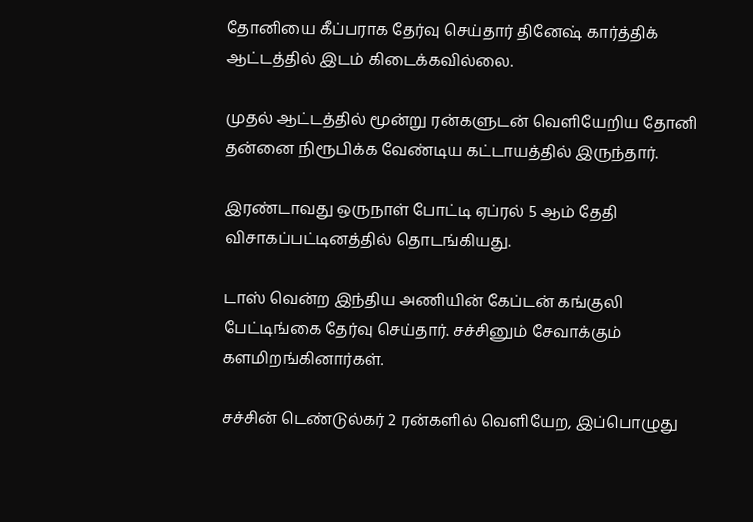தோனியை கீப்பராக தேர்வு செய்தார் தினேஷ் கார்த்திக் ஆட்டத்தில் இடம் கிடைக்கவில்லை.

முதல் ஆட்டத்தில் மூன்று ரன்களுடன் வெளியேறிய தோனி தன்னை நிரூபிக்க வேண்டிய கட்டாயத்தில் இருந்தார்.

இரண்டாவது ஒருநாள் போட்டி ஏப்ரல் 5 ஆம் தேதி விசாகப்பட்டினத்தில் தொடங்கியது.

டாஸ் வென்ற இந்திய அணியின் கேப்டன் கங்குலி பேட்டிங்கை தேர்வு செய்தார். சச்சினும் சேவாக்கும் களமிறங்கினார்கள்.

சச்சின் டெண்டுல்கர் 2 ரன்களில் வெளியேற, இப்பொழுது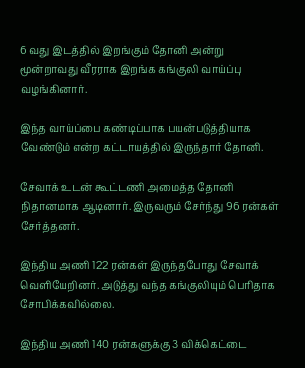6 வது இடத்தில் இறங்கும் தோனி அன்று மூன்றாவது வீரராக இறங்க கங்குலி வாய்ப்பு வழங்கினார்.

இந்த வாய்ப்பை கண்டிப்பாக பயன்படுத்தியாக வேண்டும் என்ற கட்டாயத்தில் இருந்தார் தோனி.

சேவாக் உடன் கூட்டணி அமைத்த தோனி நிதானமாக ஆடினார். இருவரும் சேர்ந்து 96 ரன்கள் சேர்த்தனர்.

இந்திய அணி 122 ரன்கள் இருந்தபோது சேவாக் வெளியேறினர். அடுத்து வந்த கங்குலியும் பெரிதாக சோபிக்கவில்லை.

இந்திய அணி 140 ரன்களுக்கு 3 விக்கெட்டை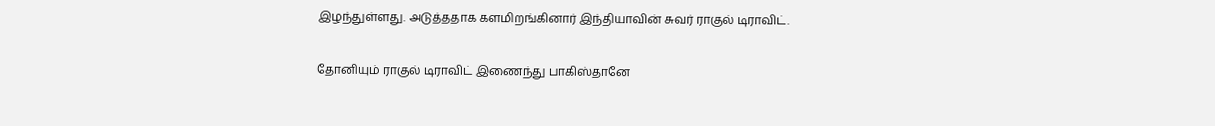இழந்துள்ளது. அடுத்ததாக களமிறங்கினார் இந்தியாவின் சுவர் ராகுல் டிராவிட்.

தோனியும் ராகுல் டிராவிட் இணைந்து பாகிஸ்தானே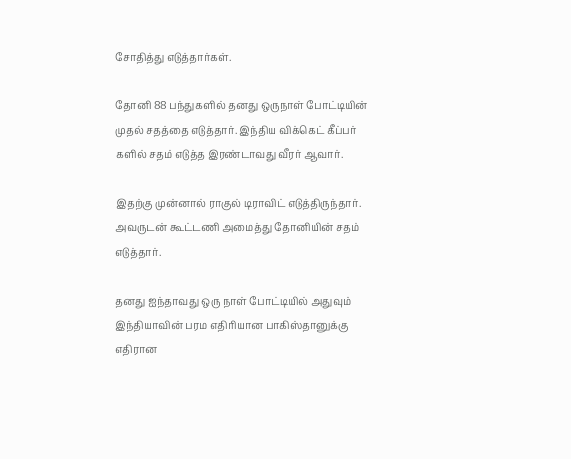சோதித்து எடுத்தார்கள்.

தோனி 88 பந்துகளில் தனது ஒருநாள் போட்டியின் முதல் சதத்தை எடுத்தார். இந்திய விக்கெட் கீப்பர் களில் சதம் எடுத்த இரண்டாவது வீரர் ஆவார்.

இதற்கு முன்னால் ராகுல் டிராவிட் எடுத்திருந்தார். அவருடன் கூட்டணி அமைத்து தோனியின் சதம் எடுத்தார்.

தனது ஐந்தாவது ஒரு நாள் போட்டியில் அதுவும் இந்தியாவின் பரம எதிரியான பாகிஸ்தானுக்கு எதிரான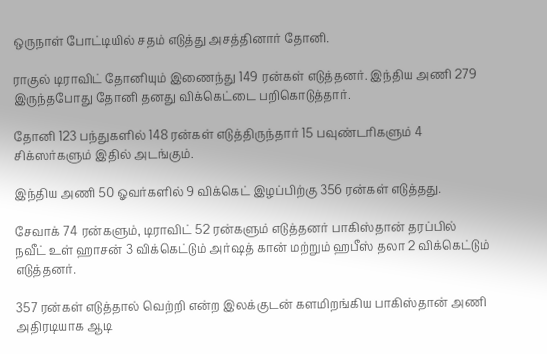ஒருநாள் போட்டியில் சதம் எடுத்து அசத்தினார் தோனி.

ராகுல் டிராவிட் தோனியும் இணைந்து 149 ரன்கள் எடுத்தனர். இந்திய அணி 279 இருந்தபோது தோனி தனது விக்கெட்டை பறிகொடுத்தார்.

தோனி 123 பந்துகளில் 148 ரன்கள் எடுத்திருந்தார் 15 பவுண்டரிகளும் 4 சிக்ஸர்களும் இதில் அடங்கும்.

இந்திய அணி 50 ஓவர்களில் 9 விக்கெட் இழப்பிற்கு 356 ரன்கள் எடுத்தது.

சேவாக் 74 ரன்களும், டிராவிட் 52 ரன்களும் எடுத்தனர் பாகிஸ்தான் தரப்பில் நவீட் உள் ஹாசன் 3 விக்கெட்டும் அர்ஷத் கான் மற்றும் ஹபீஸ் தலா 2 விக்கெட்டும் எடுத்தனர்.

357 ரன்கள் எடுத்தால் வெற்றி என்ற இலக்குடன் களமிறங்கிய பாகிஸ்தான் அணி அதிரடியாக ஆடி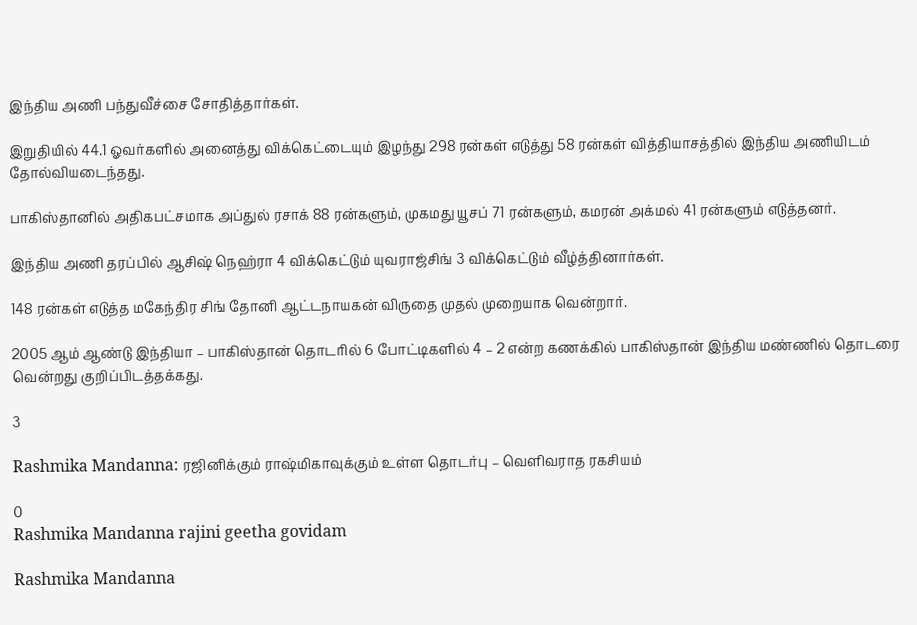இந்திய அணி பந்துவீச்சை சோதித்தார்கள்.

இறுதியில் 44.1 ஓவர்களில் அனைத்து விக்கெட்டையும் இழந்து 298 ரன்கள் எடுத்து 58 ரன்கள் வித்தியாசத்தில் இந்திய அணியிடம் தோல்வியடைந்தது.

பாகிஸ்தானில் அதிகபட்சமாக அப்துல் ரசாக் 88 ரன்களும், முகமது யூசப் 71 ரன்களும், கமரன் அக்மல் 41 ரன்களும் எடுத்தனர்.

இந்திய அணி தரப்பில் ஆசிஷ் நெஹ்ரா 4 விக்கெட்டும் யுவராஜ்சிங் 3 விக்கெட்டும் வீழ்த்தினார்கள்.

148 ரன்கள் எடுத்த மகேந்திர சிங் தோனி ஆட்டநாயகன் விருதை முதல் முறையாக வென்றார்.

2005 ஆம் ஆண்டு இந்தியா – பாகிஸ்தான் தொடரில் 6 போட்டிகளில் 4 – 2 என்ற கணக்கில் பாகிஸ்தான் இந்திய மண்ணில் தொடரை வென்றது குறிப்பிடத்தக்கது.

3

Rashmika Mandanna: ரஜினிக்கும் ராஷ்மிகாவுக்கும் உள்ள தொடர்பு – வெளிவராத ரகசியம்

0
Rashmika Mandanna rajini geetha govidam

Rashmika Mandanna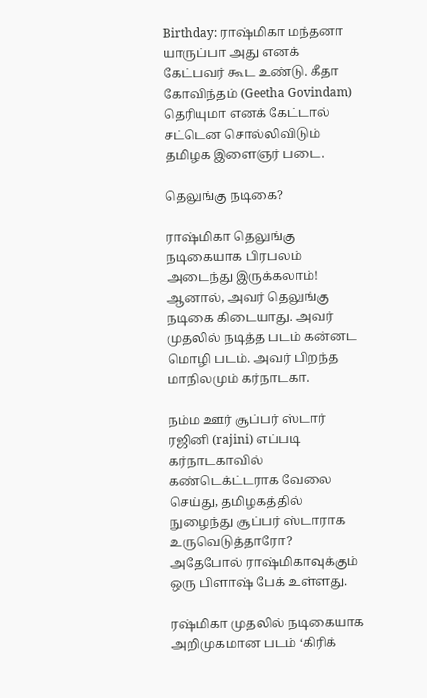Birthday: ராஷ்மிகா மந்தனா யாருப்பா அது எனக் கேட்பவர் கூட உண்டு. கீதா கோவிந்தம் (Geetha Govindam) தெரியுமா எனக் கேட்டால் சட்டென சொல்லிவிடும் தமிழக இளைஞர் படை.

தெலுங்கு நடிகை?

ராஷ்மிகா தெலுங்கு நடிகையாக பிரபலம் அடைந்து இருக்கலாம்! ஆனால், அவர் தெலுங்கு நடிகை கிடையாது. அவர் முதலில் நடித்த படம் கன்னட மொழி படம். அவர் பிறந்த மாநிலமும் கர்நாடகா.

நம்ம ஊர் சூப்பர் ஸ்டார் ரஜினி (rajini) எப்படி கர்நாடகாவில் கண்டெக்ட்டராக வேலை செய்து, தமிழகத்தில் நுழைந்து சூப்பர் ஸ்டாராக உருவெடுத்தாரோ? அதேபோல் ராஷ்மிகாவுக்கும் ஒரு பிளாஷ் பேக் உள்ளது.

ரஷ்மிகா முதலில் நடிகையாக அறிமுகமான படம் ‘கிரிக்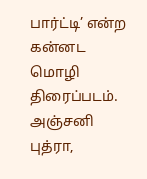பார்ட்டி’ என்ற கன்னட மொழி திரைப்படம். அஞ்சனி புத்ரா,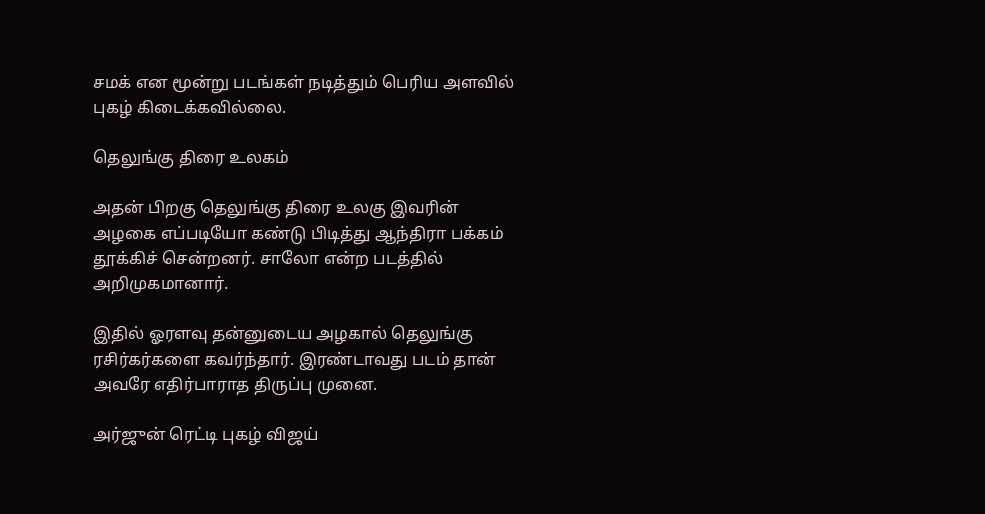சமக் என மூன்று படங்கள் நடித்தும் பெரிய அளவில் புகழ் கிடைக்கவில்லை.

தெலுங்கு திரை உலகம்

அதன் பிறகு தெலுங்கு திரை உலகு இவரின் அழகை எப்படியோ கண்டு பிடித்து ஆந்திரா பக்கம் தூக்கிச் சென்றனர். சாலோ என்ற படத்தில் அறிமுகமானார்.

இதில் ஓரளவு தன்னுடைய அழகால் தெலுங்கு ரசிர்கர்களை கவர்ந்தார். இரண்டாவது படம் தான் அவரே எதிர்பாராத திருப்பு முனை.

அர்ஜுன் ரெட்டி புகழ் விஜய்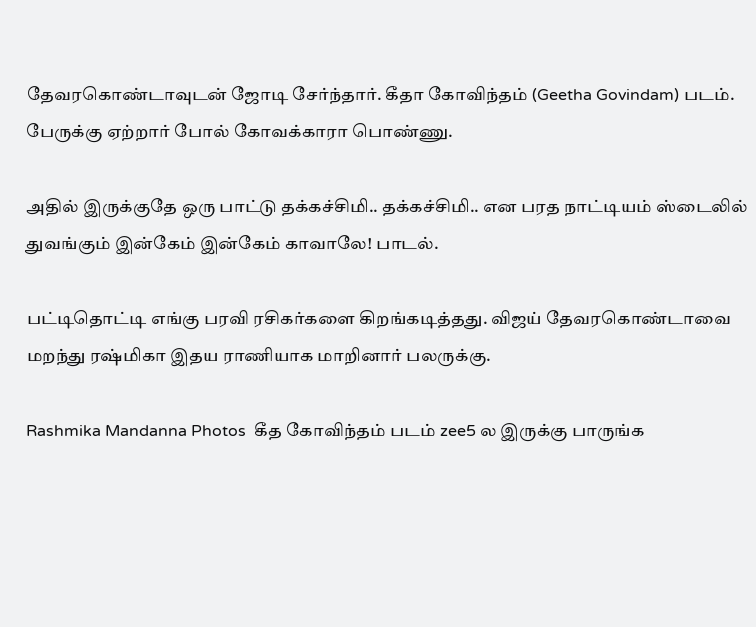தேவரகொண்டாவுடன் ஜோடி சேர்ந்தார். கீதா கோவிந்தம் (Geetha Govindam) படம். பேருக்கு ஏற்றார் போல் கோவக்காரா பொண்ணு.

அதில் இருக்குதே ஒரு பாட்டு தக்கச்சிமி.. தக்கச்சிமி.. என பரத நாட்டியம் ஸ்டைலில் துவங்கும் இன்கேம் இன்கேம் காவாலே! பாடல்.

பட்டிதொட்டி எங்கு பரவி ரசிகர்களை கிறங்கடித்தது. விஜய் தேவரகொண்டாவை மறந்து ரஷ்மிகா இதய ராணியாக மாறினார் பலருக்கு.

Rashmika Mandanna Photos  கீத கோவிந்தம் படம் zee5 ல இருக்கு பாருங்க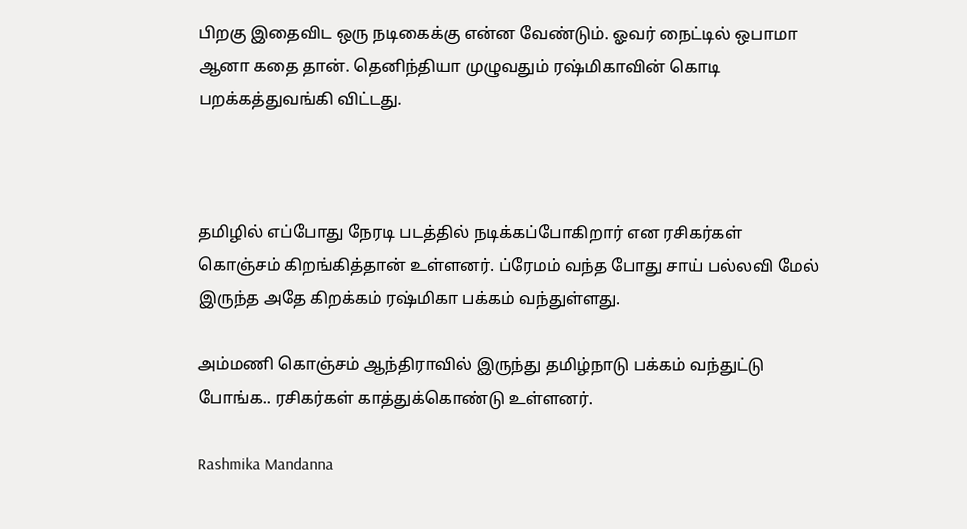பிறகு இதைவிட ஒரு நடிகைக்கு என்ன வேண்டும். ஓவர் நைட்டில் ஒபாமா ஆனா கதை தான். தெனிந்தியா முழுவதும் ரஷ்மிகாவின் கொடி பறக்கத்துவங்கி விட்டது.



தமிழில் எப்போது நேரடி படத்தில் நடிக்கப்போகிறார் என ரசிகர்கள் கொஞ்சம் கிறங்கித்தான் உள்ளனர். ப்ரேமம் வந்த போது சாய் பல்லவி மேல் இருந்த அதே கிறக்கம் ரஷ்மிகா பக்கம் வந்துள்ளது.

அம்மணி கொஞ்சம் ஆந்திராவில் இருந்து தமிழ்நாடு பக்கம் வந்துட்டு போங்க.. ரசிகர்கள் காத்துக்கொண்டு உள்ளனர்.

Rashmika Mandanna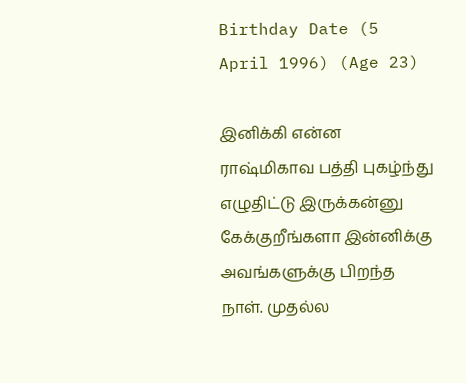Birthday Date (5 April 1996) (Age 23)

இனிக்கி என்ன ராஷ்மிகாவ பத்தி புகழ்ந்து எழுதிட்டு இருக்கன்னு கேக்குறீங்களா இன்னிக்கு அவங்களுக்கு பிறந்த நாள். முதல்ல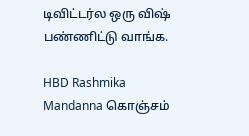டிவிட்டர்ல ஒரு விஷ் பண்ணிட்டு வாங்க.

HBD Rashmika Mandanna கொஞ்சம்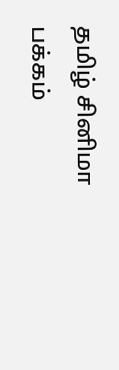தமிழ் சினிமா பக்கம்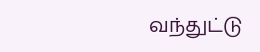வந்துட்டு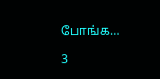போங்க…

3